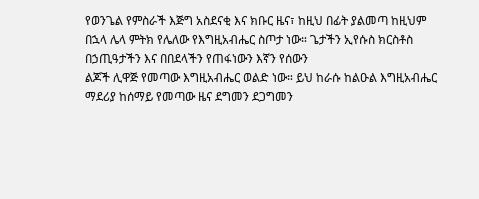የወንጌል የምስራች እጅግ አስደናቂ እና ክቡር ዜና፣ ከዚህ በፊት ያልመጣ ከዚህም
በኋላ ሌላ ምትክ የሌለው የእግዚአብሔር ስጦታ ነው። ጌታችን ኢየሱስ ክርስቶስ በኃጢዓታችን እና በበደላችን የጠፋነውን እኛን የሰውን
ልጆች ሊዋጅ የመጣው እግዚአብሔር ወልድ ነው። ይህ ከራሱ ከልዑል እግዚአብሔር ማደሪያ ከሰማይ የመጣው ዜና ደግመን ደጋግመን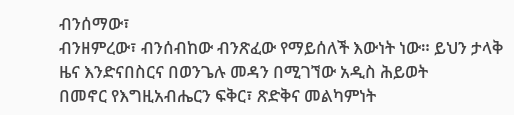ብንሰማው፣
ብንዘምረው፣ ብንሰብከው ብንጽፈው የማይሰለች እውነት ነው። ይህን ታላቅ ዜና እንድናበስርና በወንጌሉ መዳን በሚገኘው አዲስ ሕይወት
በመኖር የእግዚአብሔርን ፍቅር፣ ጽድቅና መልካምነት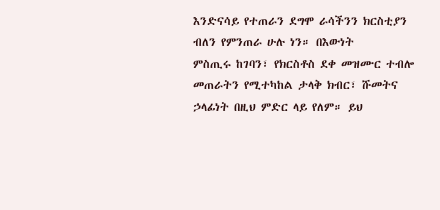እንድናሳይ የተጠራን ደግሞ ራሳችንን ክርስቲያን ብለን የምንጠራ ሁሉ ነን። በእውነት
ምስጢሩ ከገባን፣ የክርስቶስ ደቀ መዝሙር ተብሎ መጠራትን የሚተካከል ታላቅ ክብር፣ ሹመትና ኃላፊነት በዚህ ምድር ላይ የለም። ይህ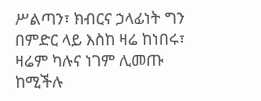ሥልጣን፣ ክብርና ኃላፊነት ግን በምድር ላይ እስከ ዛሬ ከነበሩ፣ ዛሬም ካሉና ነገም ሊመጡ ከሚችሉ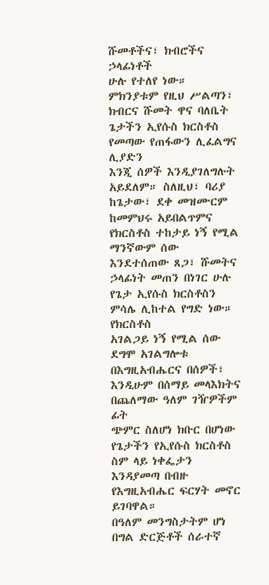ሹመቶችና፣ ክብሮችና ኃላፊነቶች
ሁሉ የተለየ ነው። ምክንያቱም የዚህ ሥልጣን፣ ክብርና ሹመት ዋና ባለቤት ጌታችን ኢየሱስ ክርስቶስ የመጣው የጠፋውን ሊፈልግና ሊያድን
እንጂ ሰዎች እንዲያገለግሉት አይደለም። ስለዚህ፣ ባሪያ ከጌታው፣ ደቀ መዝሙርም ከመምህሩ አይበልጥምና የክርስቶስ ተከታይ ነኝ የሚል
ማንኛውም ሰው እንደተሰጠው ጸጋ፣ ሹመትና ኃላፊነት መጠን በነገር ሁሉ የጌታ ኢየሱስ ክርስቶስን ምሳሌ ሊከተል የግድ ነው። የክርስቶስ
አገልጋይ ነኝ የሚል ሰው ደግሞ አገልግሎቱ በእግዚአብሔርና በሰዎች፣ እንዲሁም በሰማይ መላእክትና በጨለማው ዓለም ገዥዎችም ፊት
ጭምር ስለሆነ ክቡር በሆነው የጌታችን የኢየሱስ ክርስቶስ ስም ላይ ነቀፌታን እንዳያመጣ በብዙ የእግዚአብሔር ፍርሃት መኖር ይገባዋል።
በዓለም መንግስታትም ሆነ በግል ድርጅቶች ሰራተኛ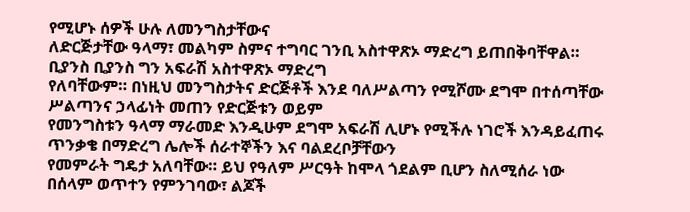የሚሆኑ ሰዎች ሁሉ ለመንግስታቸውና
ለድርጅታቸው ዓላማ፣ መልካም ስምና ተግባር ገንቢ አስተዋጽኦ ማድረግ ይጠበቅባቸዋል። ቢያንስ ቢያንስ ግን አፍራሽ አስተዋጽኦ ማድረግ
የለባቸውም። በነዚህ መንግስታትና ድርጅቶች እንደ ባለሥልጣን የሚሾሙ ደግሞ በተሰጣቸው ሥልጣንና ኃላፊነት መጠን የድርጅቱን ወይም
የመንግስቱን ዓላማ ማራመድ እንዲሁም ደግሞ አፍራሽ ሊሆኑ የሚችሉ ነገሮች እንዳይፈጠሩ ጥንቃቄ በማድረግ ሌሎች ሰራተኞችን እና ባልደረቦቻቸውን
የመምራት ግዴታ አለባቸው። ይህ የዓለም ሥርዓት ከሞላ ጎደልም ቢሆን ስለሚሰራ ነው በሰላም ወጥተን የምንገባው፣ ልጆች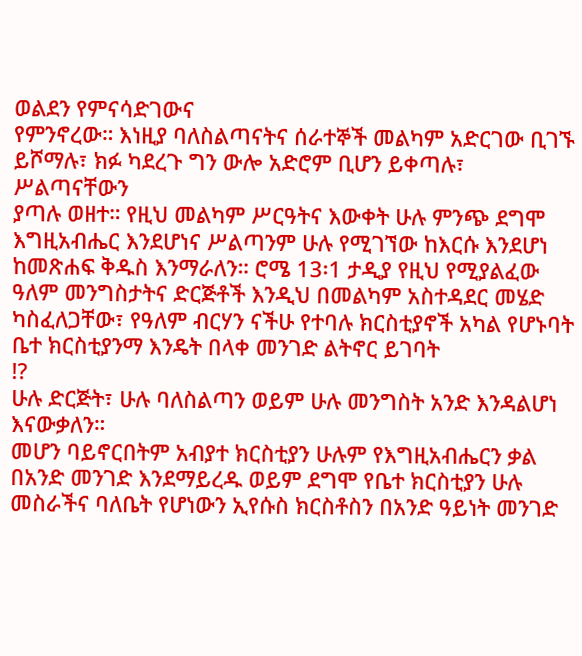ወልደን የምናሳድገውና
የምንኖረው። እነዚያ ባለስልጣናትና ሰራተኞች መልካም አድርገው ቢገኙ ይሾማሉ፣ ክፉ ካደረጉ ግን ውሎ አድሮም ቢሆን ይቀጣሉ፣ ሥልጣናቸውን
ያጣሉ ወዘተ። የዚህ መልካም ሥርዓትና እውቀት ሁሉ ምንጭ ደግሞ እግዚአብሔር እንደሆነና ሥልጣንም ሁሉ የሚገኘው ከእርሱ እንደሆነ
ከመጽሐፍ ቅዱስ እንማራለን። ሮሜ 13፡1 ታዲያ የዚህ የሚያልፈው ዓለም መንግስታትና ድርጅቶች እንዲህ በመልካም አስተዳደር መሄድ
ካስፈለጋቸው፣ የዓለም ብርሃን ናችሁ የተባሉ ክርስቲያኖች አካል የሆኑባት ቤተ ክርስቲያንማ እንዴት በላቀ መንገድ ልትኖር ይገባት
!?
ሁሉ ድርጅት፣ ሁሉ ባለስልጣን ወይም ሁሉ መንግስት አንድ እንዳልሆነ እናውቃለን።
መሆን ባይኖርበትም አብያተ ክርስቲያን ሁሉም የእግዚአብሔርን ቃል በአንድ መንገድ እንደማይረዱ ወይም ደግሞ የቤተ ክርስቲያን ሁሉ
መስራችና ባለቤት የሆነውን ኢየሱስ ክርስቶስን በአንድ ዓይነት መንገድ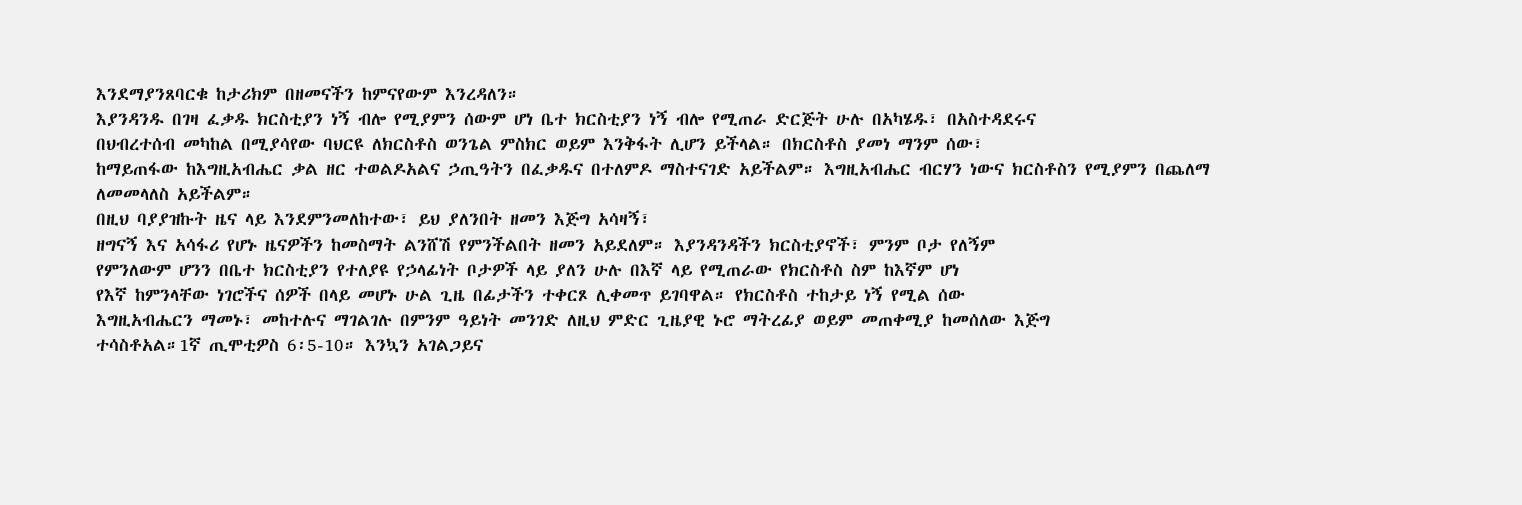እንደማያንጸባርቁ ከታሪክም በዘመናችን ከምናየውም እንረዳለን።
እያንዳንዱ በገዛ ፈቃዱ ክርስቲያን ነኝ ብሎ የሚያምን ሰውም ሆነ ቤተ ክርስቲያን ነኝ ብሎ የሚጠራ ድርጅት ሁሉ በአካሄዱ፣ በአስተዳደሩና
በህብረተሰብ መካከል በሚያሳየው ባህርዩ ለክርስቶስ ወንጌል ምስክር ወይም እንቅፋት ሊሆን ይችላል። በክርስቶስ ያመነ ማንም ሰው፣
ከማይጠፋው ከእግዚአብሔር ቃል ዘር ተወልዶአልና ኃጢዓትን በፈቃዱና በተለምዶ ማስተናገድ አይችልም። እግዚአብሔር ብርሃን ነውና ክርስቶስን የሚያምን በጨለማ ለመመላለስ አይችልም።
በዚህ ባያያዝኩት ዜና ላይ እንደምንመለከተው፣ ይህ ያለንበት ዘመን እጅግ አሳዛኝ፣
ዘግናኝ እና አሳፋሪ የሆኑ ዜናዎችን ከመስማት ልንሸሽ የምንችልበት ዘመን አይደለም። እያንዳንዳችን ክርስቲያኖች፣ ምንም ቦታ የለኝም
የምንለውም ሆንን በቤተ ክርስቲያን የተለያዩ የኃላፊነት ቦታዎች ላይ ያለን ሁሉ በእኛ ላይ የሚጠራው የክርስቶስ ስም ከእኛም ሆነ
የእኛ ከምንላቸው ነገሮችና ሰዎች በላይ መሆኑ ሁል ጊዜ በፊታችን ተቀርጾ ሊቀመጥ ይገባዋል። የክርስቶስ ተከታይ ነኝ የሚል ሰው
እግዚአብሔርን ማመኑ፣ መከተሉና ማገልገሉ በምንም ዓይነት መንገድ ለዚህ ምድር ጊዜያዊ ኑሮ ማትረፊያ ወይም መጠቀሚያ ከመሰለው እጅግ
ተሳስቶአል።1ኛ ጢሞቲዎስ 6፡5-10። እንኳን አገልጋይና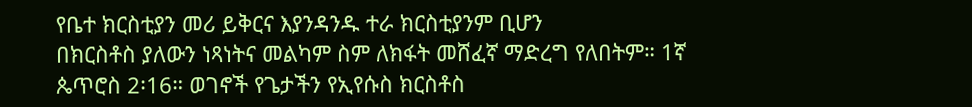የቤተ ክርስቲያን መሪ ይቅርና እያንዳንዱ ተራ ክርስቲያንም ቢሆን
በክርስቶስ ያለውን ነጻነትና መልካም ስም ለክፋት መሸፈኛ ማድረግ የለበትም። 1ኛ ጴጥሮስ 2፡16። ወገኖች የጌታችን የኢየሱስ ክርስቶስ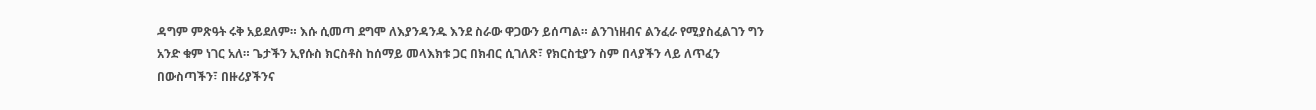ዳግም ምጽዓት ሩቅ አይደለም። እሱ ሲመጣ ደግሞ ለእያንዳንዱ እንደ ስራው ዋጋውን ይሰጣል። ልንገነዘብና ልንፈራ የሚያስፈልገን ግን
አንድ ቁም ነገር አለ። ጌታችን ኢየሱስ ክርስቶስ ከሰማይ መላእክቱ ጋር በክብር ሲገለጽ፣ የክርስቲያን ስም በላያችን ላይ ለጥፈን
በውስጣችን፣ በዙሪያችንና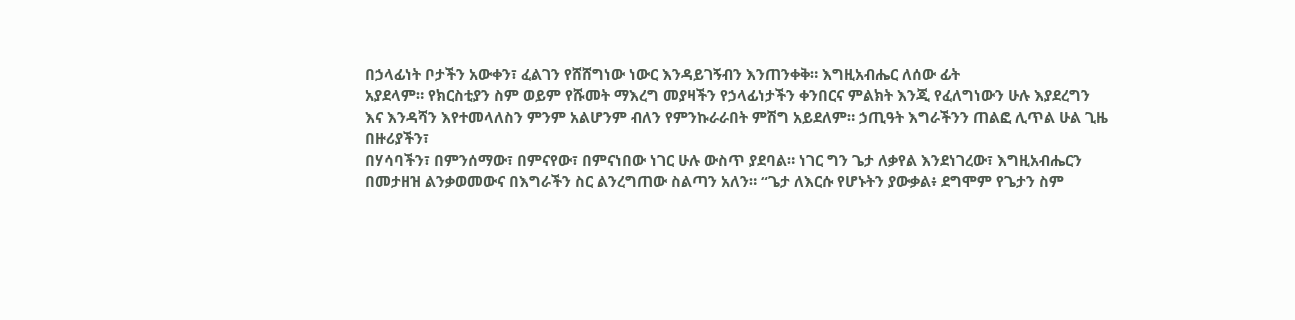በኃላፊነት ቦታችን አውቀን፣ ፈልገን የሸሸግነው ነውር እንዳይገኝብን እንጠንቀቅ። እግዚአብሔር ለሰው ፊት
አያደላም። የክርስቲያን ስም ወይም የሹመት ማእረግ መያዛችን የኃላፊነታችን ቀንበርና ምልክት እንጂ የፈለግነውን ሁሉ እያደረግን
እና እንዳሻን እየተመላለስን ምንም አልሆንም ብለን የምንኩራራበት ምሽግ አይደለም። ኃጢዓት እግራችንን ጠልፎ ሊጥል ሁል ጊዜ በዙሪያችን፣
በሃሳባችን፣ በምንሰማው፣ በምናየው፣ በምናነበው ነገር ሁሉ ውስጥ ያደባል። ነገር ግን ጌታ ለቃየል እንደነገረው፣ እግዚአብሔርን
በመታዘዝ ልንቃወመውና በእግራችን ስር ልንረግጠው ስልጣን አለን። “ጌታ ለእርሱ የሆኑትን ያውቃል፥ ደግሞም የጌታን ስም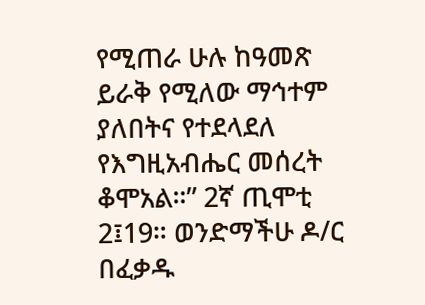የሚጠራ ሁሉ ከዓመጽ
ይራቅ የሚለው ማኅተም ያለበትና የተደላደለ የእግዚአብሔር መሰረት ቆሞአል።” 2ኛ ጢሞቲ 2፤19። ወንድማችሁ ዶ/ር በፈቃዱ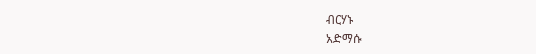ብርሃኑ
አድማሱ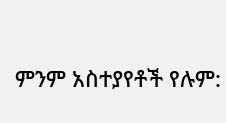ምንም አስተያየቶች የሉም: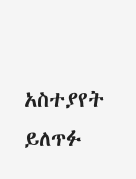አስተያየት ይለጥፉ